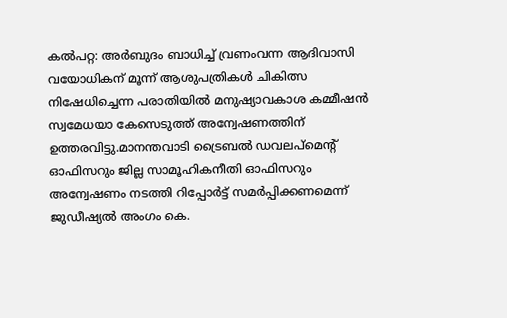കൽപറ്റ: അർബുദം ബാധിച്ച് വ്രണംവന്ന ആദിവാസി വയോധികന് മൂന്ന് ആശുപത്രികൾ ചികിത്സ നിഷേധിച്ചെന്ന പരാതിയിൽ മനുഷ്യാവകാശ കമ്മീഷൻ സ്വമേധയാ കേസെടുത്ത് അന്വേഷണത്തിന് ഉത്തരവിട്ടു.മാനന്തവാടി ട്രൈബൽ ഡവലപ്മെന്റ് ഓഫിസറും ജില്ല സാമൂഹികനീതി ഓഫിസറും അന്വേഷണം നടത്തി റിപ്പോർട്ട് സമർപ്പിക്കണമെന്ന് ജുഡീഷ്യൽ അംഗം കെ.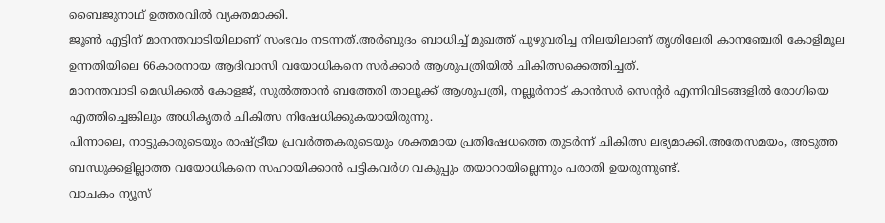ബൈജുനാഥ് ഉത്തരവിൽ വ്യക്തമാക്കി.
ജൂൺ എട്ടിന് മാനന്തവാടിയിലാണ് സംഭവം നടന്നത്.അർബുദം ബാധിച്ച് മുഖത്ത് പുഴുവരിച്ച നിലയിലാണ് തൃശിലേരി കാനഞ്ചേരി കോളിമൂല ഉന്നതിയിലെ 66കാരനായ ആദിവാസി വയോധികനെ സർക്കാർ ആശുപത്രിയിൽ ചികിത്സക്കെത്തിച്ചത്.
മാനന്തവാടി മെഡിക്കൽ കോളജ്, സുൽത്താൻ ബത്തേരി താലൂക്ക് ആശുപത്രി, നല്ലൂർനാട് കാൻസർ സെന്റർ എന്നിവിടങ്ങളിൽ രോഗിയെ എത്തിച്ചെങ്കിലും അധികൃതർ ചികിത്സ നിഷേധിക്കുകയായിരുന്നു.
പിന്നാലെ, നാട്ടുകാരുടെയും രാഷ്ട്രീയ പ്രവർത്തകരുടെയും ശക്തമായ പ്രതിഷേധത്തെ തുടർന്ന് ചികിത്സ ലഭ്യമാക്കി.അതേസമയം, അടുത്ത ബന്ധുക്കളില്ലാത്ത വയോധികനെ സഹായിക്കാൻ പട്ടികവർഗ വകുപ്പും തയാറായില്ലെന്നും പരാതി ഉയരുന്നുണ്ട്.
വാചകം ന്യൂസ്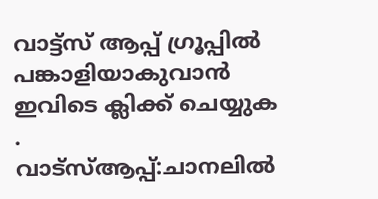വാട്ട്സ് ആപ്പ് ഗ്രൂപ്പിൽ പങ്കാളിയാകുവാൻ
ഇവിടെ ക്ലിക്ക് ചെയ്യുക
.
വാട്സ്ആപ്പ്:ചാനലിൽ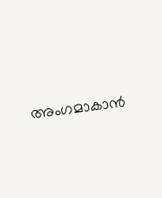അംഗമാകാൻ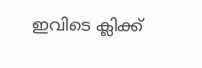ഇവിടെ ക്ലിക്ക്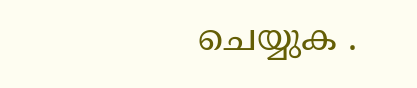ചെയ്യുക .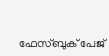ഫേസ്ബുക് പേജ്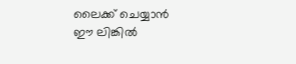ലൈക്ക് ചെയ്യാൻ ഈ ലിങ്കിൽ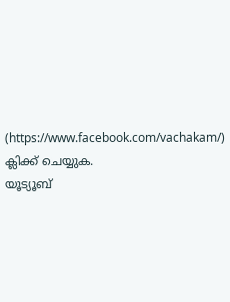(https://www.facebook.com/vachakam/) ക്ലിക്ക് ചെയ്യുക.
യൂട്യൂബ്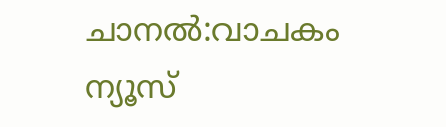ചാനൽ:വാചകം ന്യൂസ്